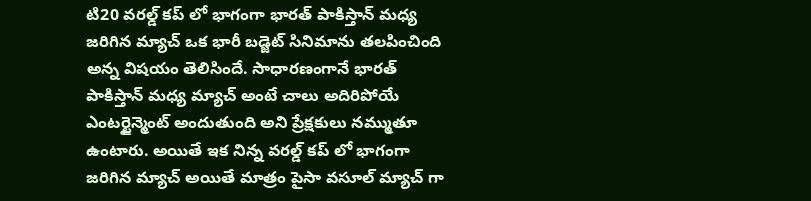టి20 వరల్డ్ కప్ లో భాగంగా భారత్ పాకిస్తాన్ మధ్య జరిగిన మ్యాచ్ ఒక భారీ బడ్జెట్ సినిమాను తలపించింది అన్న విషయం తెలిసిందే. సాధారణంగానే భారత్ పాకిస్తాన్ మధ్య మ్యాచ్ అంటే చాలు అదిరిపోయే ఎంటర్టైన్మెంట్ అందుతుంది అని ప్రేక్షకులు నమ్ముతూ ఉంటారు. అయితే ఇక నిన్న వరల్డ్ కప్ లో భాగంగా జరిగిన మ్యాచ్ అయితే మాత్రం పైసా వసూల్ మ్యాచ్ గా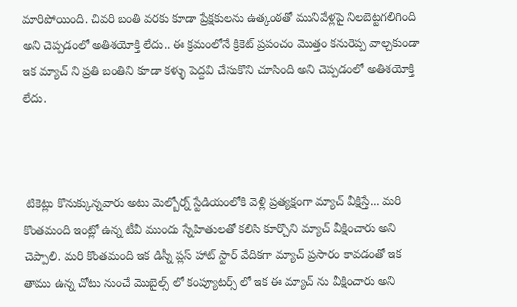మారిపోయింది. చివరి బంతి వరకు కూడా ప్రేక్షకులను ఉత్కంఠతో మునివేళ్లపై నిలబెట్టగలిగింది అని చెప్పడంలో అతిశయోక్తి లేదు.. ఈ క్రమంలోనే క్రికెట్ ప్రపంచం మొత్తం కనురెప్ప వాల్చకుండా ఇక మ్యాచ్ ని ప్రతి బంతిని కూడా కళ్ళు పెద్దవి చేసుకొని చూసింది అని చెప్పడంలో అతిశయోక్తి లేదు.



 టికెట్లు కొనుక్కున్నవారు అటు మెల్బోర్న్ స్టేడియంలోకి వెళ్లి ప్రత్యక్షంగా మ్యాచ్ వీక్షిస్తే... మరి కొంతమంది ఇంట్లో ఉన్న టీవీ ముందు స్నేహితులతో కలిసి కూర్చొని మ్యాచ్ వీక్షించారు అని చెప్పాలి. మరి కొంతమంది ఇక డిస్నీ ప్లస్ హాట్ స్టార్ వేదికగా మ్యాచ్ ప్రసారం కావడంతో ఇక తాము ఉన్న చోటు నుంచే మొబైల్స్ లో కంప్యూటర్స్ లో ఇక ఈ మ్యాచ్ ను వీక్షించారు అని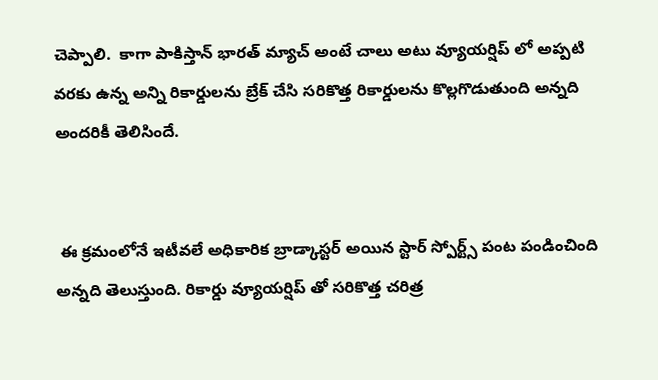చెప్పాలి.  కాగా పాకిస్తాన్ భారత్ మ్యాచ్ అంటే చాలు అటు వ్యూయర్షిప్ లో అప్పటి వరకు ఉన్న అన్ని రికార్డులను బ్రేక్ చేసి సరికొత్త రికార్డులను కొల్లగొడుతుంది అన్నది అందరికీ తెలిసిందే.


 ఈ క్రమంలోనే ఇటీవలే అధికారిక బ్రాడ్కాస్టర్ అయిన స్టార్ స్పోర్ట్స్ పంట పండించింది అన్నది తెలుస్తుంది. రికార్డు వ్యూయర్షిప్ తో సరికొత్త చరిత్ర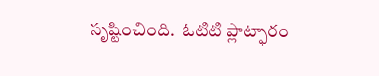సృష్టించింది.  ఓటిటి ప్లాట్ఫారం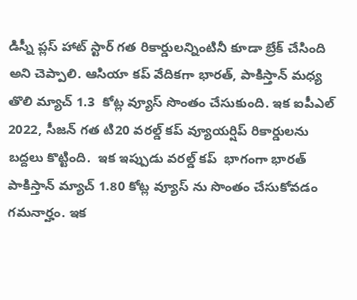డిస్నీ ప్లస్ హాట్ స్టార్ గత రికార్డులన్నింటినీ కూడా బ్రేక్ చేసింది అని చెప్పాలి. ఆసియా కప్ వేదికగా భారత్, పాకిస్తాన్ మధ్య తొలి మ్యాచ్ 1.3  కోట్ల వ్యూస్ సొంతం చేసుకుంది. ఇక ఐపీఎల్ 2022, సీజన్ గత టి20 వరల్డ్ కప్ వ్యూయర్షిప్ రికార్డులను బద్దలు కొట్టింది.  ఇక ఇప్పుడు వరల్డ్ కప్  భాగంగా భారత్ పాకిస్తాన్ మ్యాచ్ 1.80 కోట్ల వ్యూస్ ను సొంతం చేసుకోవడం గమనార్హం. ఇక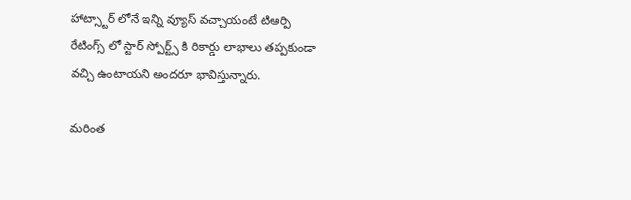హాట్స్టార్ లోనే ఇన్ని వ్యూస్ వచ్చాయంటే టిఆర్పి రేటింగ్స్ లో స్టార్ స్పోర్ట్స్ కి రికార్డు లాభాలు తప్పకుండా వచ్చి ఉంటాయని అందరూ భావిస్తున్నారు.

మరింత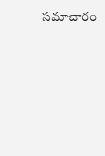సమాచారం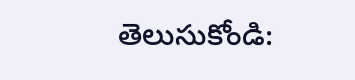తెలుసుకోండి: